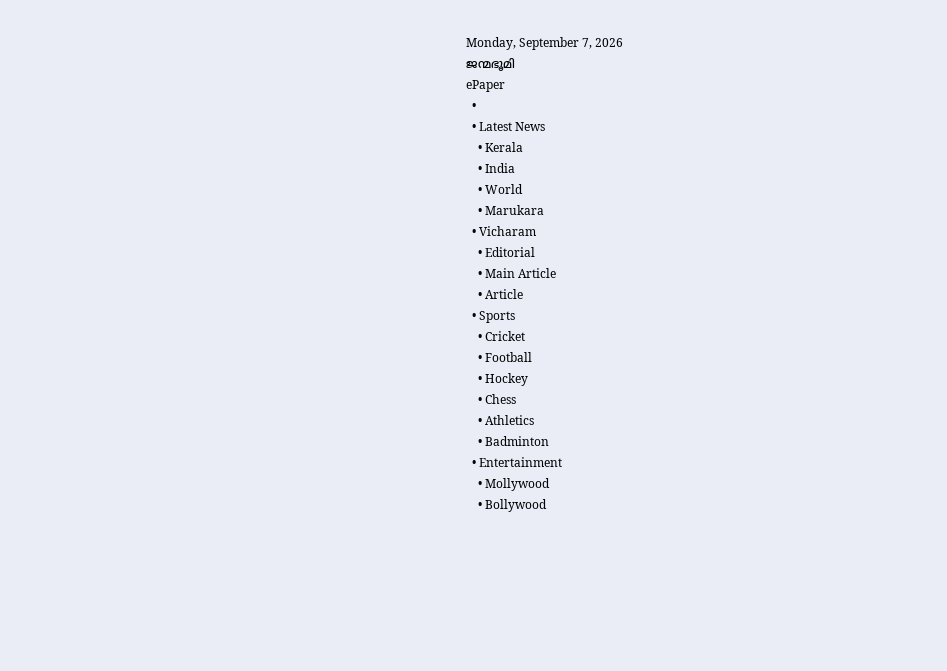Monday, September 7, 2026
ജന്മഭൂമി
ePaper
  •
  • Latest News
    • Kerala
    • India
    • World
    • Marukara
  • Vicharam
    • Editorial
    • Main Article
    • Article
  • Sports
    • Cricket
    • Football
    • Hockey
    • Chess
    • Athletics
    • Badminton
  • Entertainment
    • Mollywood
    • Bollywood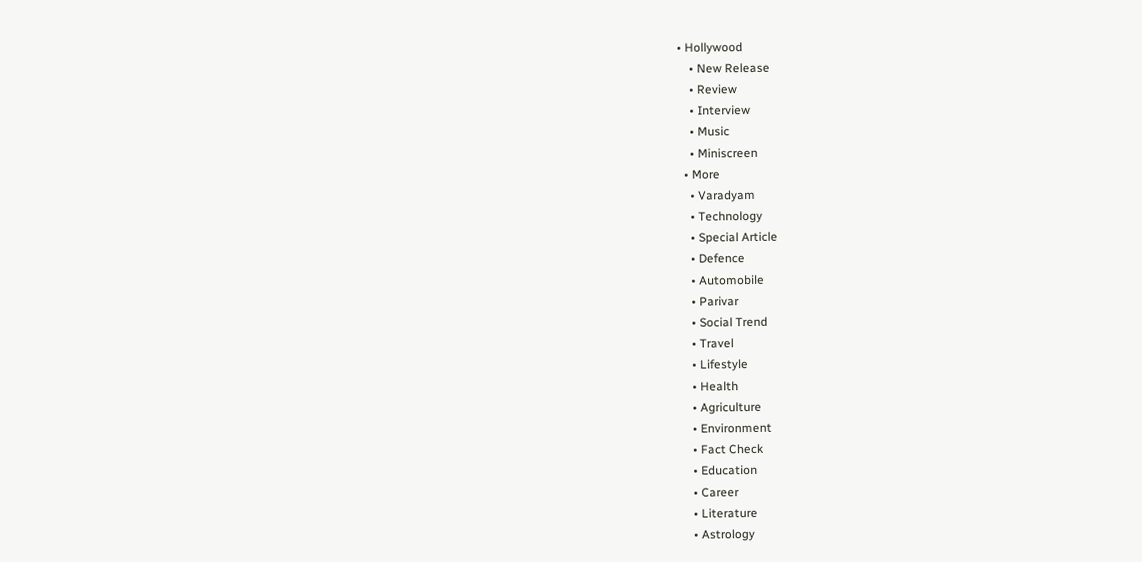• Hollywood
    • New Release
    • Review
    • Interview
    • Music
    • Miniscreen
  • More
    • Varadyam
    • Technology
    • Special Article
    • Defence
    • Automobile
    • Parivar
    • Social Trend
    • Travel
    • Lifestyle
    • Health
    • Agriculture
    • Environment
    • Fact Check
    • Education
    • Career
    • Literature
    • Astrology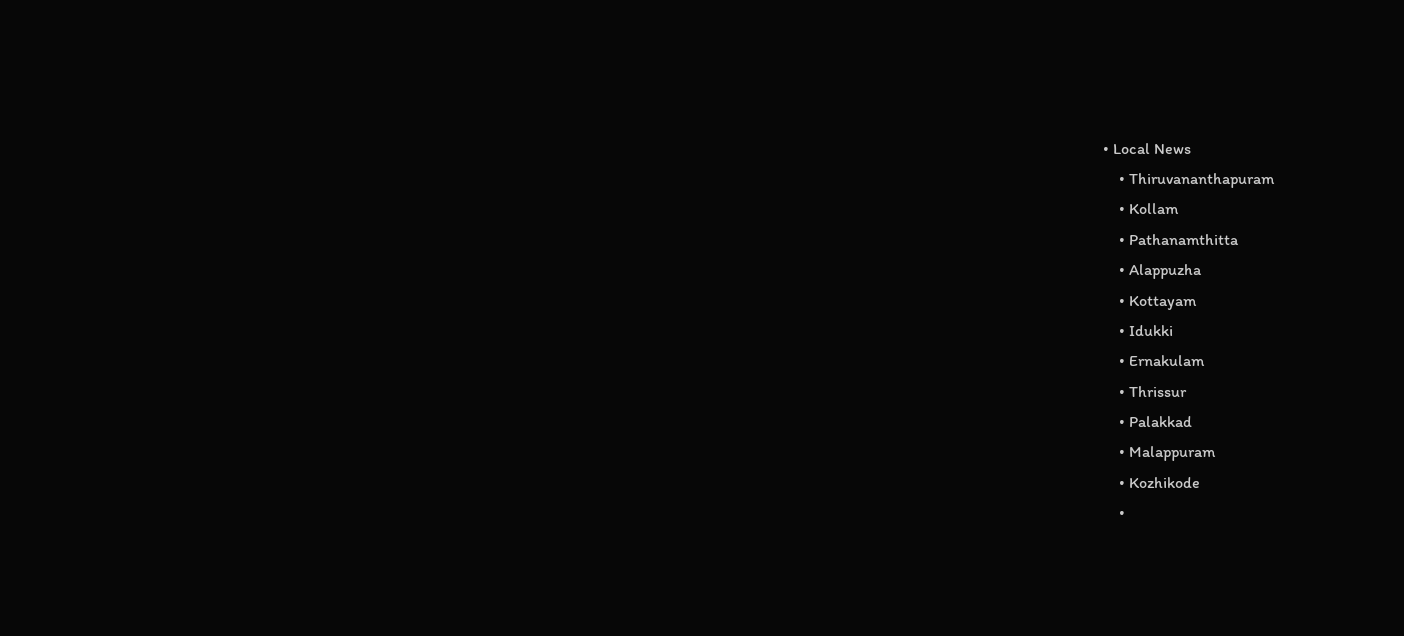• Local News
    • Thiruvananthapuram
    • Kollam
    • Pathanamthitta
    • Alappuzha
    • Kottayam
    • Idukki
    • Ernakulam
    • Thrissur
    • Palakkad
    • Malappuram
    • Kozhikode
    •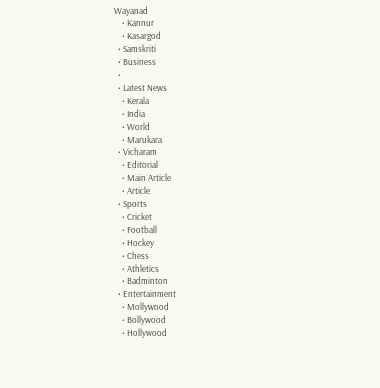Wayanad
    • Kannur
    • Kasargod
  • Samskriti
  • Business
  •
  • Latest News
    • Kerala
    • India
    • World
    • Marukara
  • Vicharam
    • Editorial
    • Main Article
    • Article
  • Sports
    • Cricket
    • Football
    • Hockey
    • Chess
    • Athletics
    • Badminton
  • Entertainment
    • Mollywood
    • Bollywood
    • Hollywood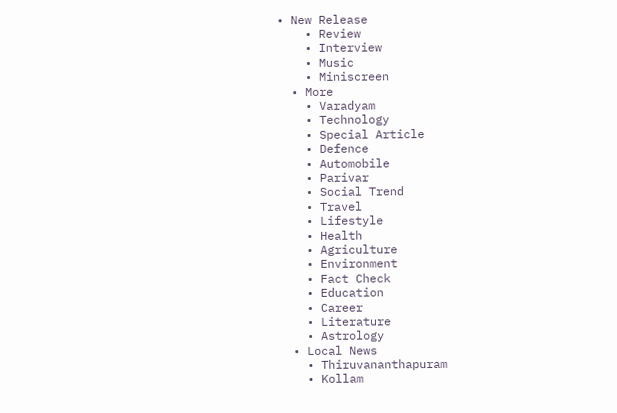• New Release
    • Review
    • Interview
    • Music
    • Miniscreen
  • More
    • Varadyam
    • Technology
    • Special Article
    • Defence
    • Automobile
    • Parivar
    • Social Trend
    • Travel
    • Lifestyle
    • Health
    • Agriculture
    • Environment
    • Fact Check
    • Education
    • Career
    • Literature
    • Astrology
  • Local News
    • Thiruvananthapuram
    • Kollam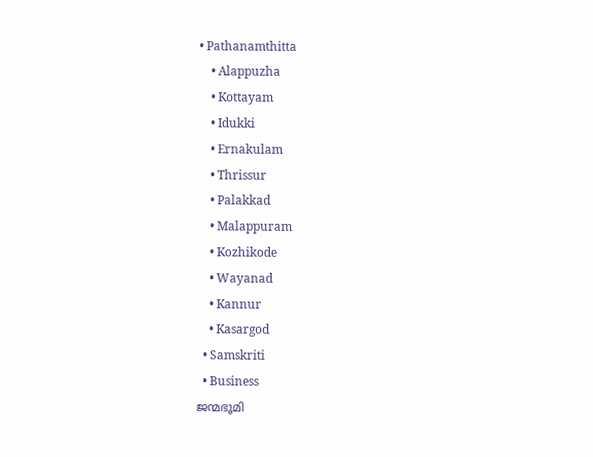• Pathanamthitta
    • Alappuzha
    • Kottayam
    • Idukki
    • Ernakulam
    • Thrissur
    • Palakkad
    • Malappuram
    • Kozhikode
    • Wayanad
    • Kannur
    • Kasargod
  • Samskriti
  • Business
ജന്മഭൂമി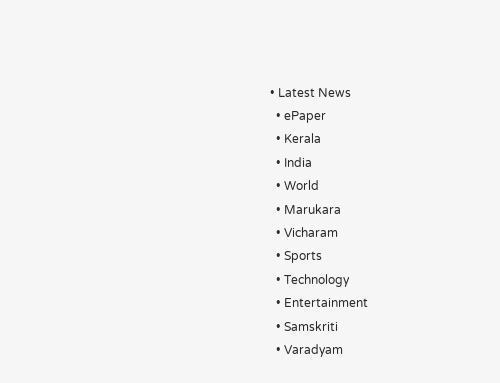• Latest News
  • ePaper
  • Kerala
  • India
  • World
  • Marukara
  • Vicharam
  • Sports
  • Technology
  • Entertainment
  • Samskriti
  • Varadyam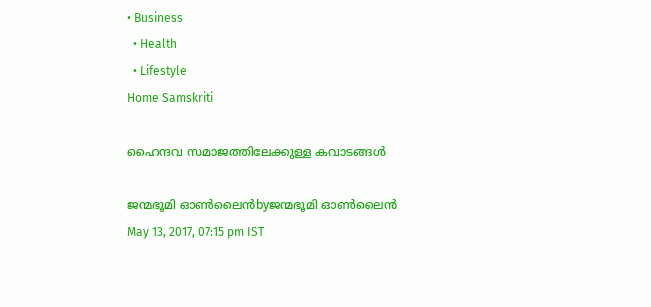• Business
  • Health
  • Lifestyle
Home Samskriti

ഹൈന്ദവ സമാജത്തിലേക്കുള്ള കവാടങ്ങള്‍

ജന്മഭൂമി ഓണ്‍ലൈന്‍byജന്മഭൂമി ഓണ്‍ലൈന്‍
May 13, 2017, 07:15 pm IST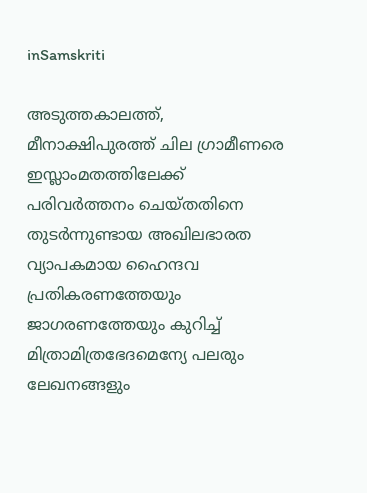inSamskriti

അടുത്തകാലത്ത്, മീനാക്ഷിപുരത്ത് ചില ഗ്രാമീണരെ ഇസ്ലാംമതത്തിലേക്ക് പരിവര്‍ത്തനം ചെയ്തതിനെ തുടര്‍ന്നുണ്ടായ അഖിലഭാരത വ്യാപകമായ ഹൈന്ദവ പ്രതികരണത്തേയും ജാഗരണത്തേയും കുറിച്ച് മിത്രാമിത്രഭേദമെന്യേ പലരും ലേഖനങ്ങളും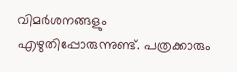വിമര്‍ശനങ്ങളും എഴുതിപ്പോരുന്നുണ്ട്. പത്രക്കാരും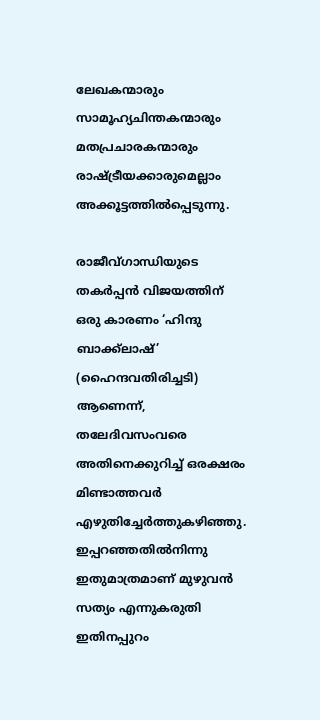ലേഖകന്മാരും സാമൂഹ്യചിന്തകന്മാരും മതപ്രചാരകന്മാരും രാഷ്‌ട്രീയക്കാരുമെല്ലാം അക്കൂട്ടത്തില്‍പ്പെടുന്നു.

രാജീവ്ഗാന്ധിയുടെ തകര്‍പ്പന്‍ വിജയത്തിന് ഒരു കാരണം ‘ഹിന്ദു ബാക്ക്‌ലാഷ്’ (ഹൈന്ദവതിരിച്ചടി) ആണെന്ന്, തലേദിവസംവരെ അതിനെക്കുറിച്ച് ഒരക്ഷരം മിണ്ടാത്തവര്‍ എഴുതിച്ചേര്‍ത്തുകഴിഞ്ഞു. ഇപ്പറഞ്ഞതില്‍നിന്നു ഇതുമാത്രമാണ് മുഴുവന്‍ സത്യം എന്നുകരുതി ഇതിനപ്പുറം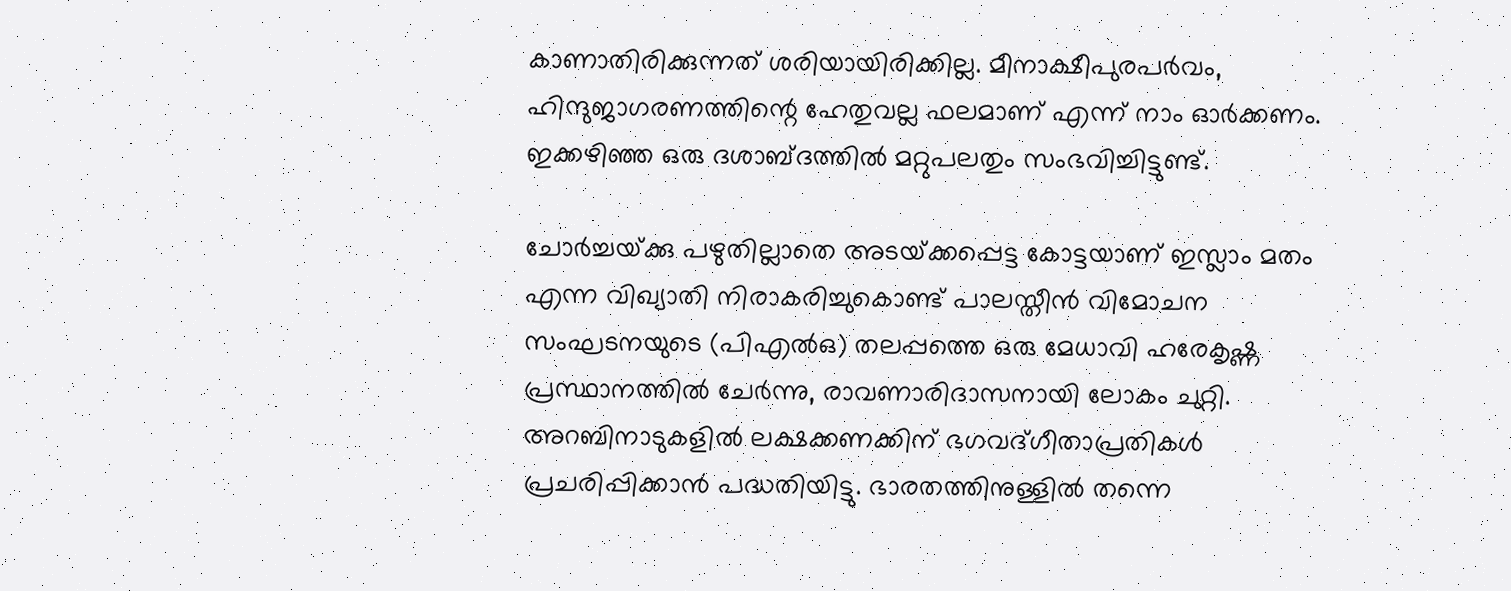കാണാതിരിക്കുന്നത് ശരിയായിരിക്കില്ല. മീനാക്ഷീപുരപര്‍വം, ഹിന്ദുജാഗരണത്തിന്റെ ഹേതുവല്ല ഫലമാണ് എന്ന് നാം ഓര്‍ക്കണം. ഇക്കഴിഞ്ഞ ഒരു ദശാബ്ദത്തില്‍ മറ്റുപലതും സംഭവിച്ചിട്ടുണ്ട്.

ചോര്‍ച്ചയ്‌ക്കു പഴുതില്ലാതെ അടയ്‌ക്കപ്പെട്ട കോട്ടയാണ് ഇസ്ലാം മതം എന്ന വിഖ്യാതി നിരാകരിച്ചുകൊണ്ട് പാലസ്തീന്‍ വിമോചന സംഘടനയുടെ (പിഎല്‍ഒ) തലപ്പത്തെ ഒരു മേധാവി ഹരേകൃഷ്ണ പ്രസ്ഥാനത്തില്‍ ചേര്‍ന്നു, രാവണാരിദാസനായി ലോകം ചുറ്റി. അറബിനാടുകളില്‍ ലക്ഷക്കണക്കിന് ഭഗവദ്ഗീതാപ്രതികള്‍ പ്രചരിപ്പിക്കാന്‍ പദ്ധതിയിട്ടു. ഭാരതത്തിനുള്ളില്‍ തന്നെ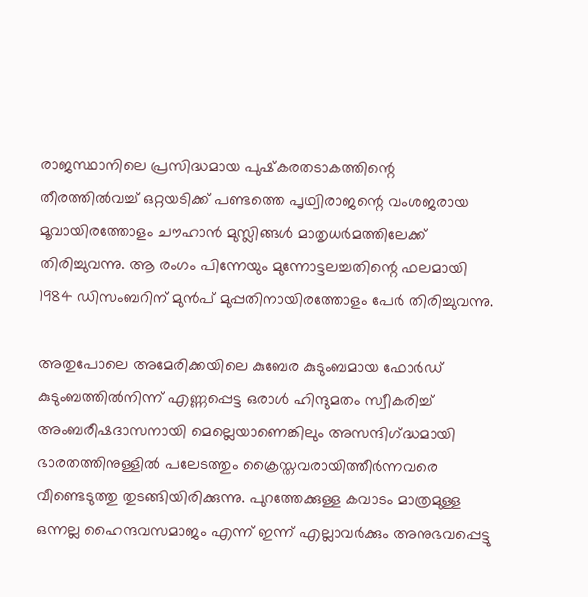രാജസ്ഥാനിലെ പ്രസിദ്ധമായ പുഷ്‌കരതടാകത്തിന്റെ തീരത്തില്‍വച്ച് ഒറ്റയടിക്ക് പണ്ടത്തെ പൃഥ്വിരാജന്റെ വംശജരായ മൂവായിരത്തോളം ചൗഹാന്‍ മുസ്ലിങ്ങള്‍ മാതൃധര്‍മത്തിലേക്ക് തിരിച്ചുവന്നു. ആ രംഗം പിന്നേയും മുന്നോട്ടലച്ചതിന്റെ ഫലമായി 1984 ഡിസംബറിന് മുന്‍പ് മുപ്പതിനായിരത്തോളം പേര്‍ തിരിച്ചുവന്നു.

അതുപോലെ അമേരിക്കയിലെ കുബേര കുടുംബമായ ഫോര്‍ഡ് കുടുംബത്തില്‍നിന്ന് എണ്ണപ്പെട്ട ഒരാള്‍ ഹിന്ദുമതം സ്വീകരിച്ച് അംബരീഷദാസനായി മെല്ലെയാണെങ്കിലും അസന്ദിഗ്‌ദ്ധമായി ഭാരതത്തിനുള്ളില്‍ പലേടത്തും ക്രൈസ്തവരായിത്തീര്‍ന്നവരെ വീണ്ടെടുത്തു തുടങ്ങിയിരിക്കുന്നു. പുറത്തേക്കുള്ള കവാടം മാത്രമുള്ള ഒന്നല്ല ഹൈന്ദവസമാജം എന്ന് ഇന്ന് എല്ലാവര്‍ക്കും അനുഭവപ്പെട്ടു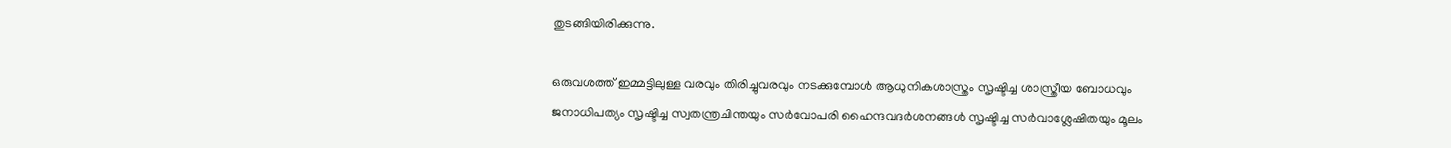തുടങ്ങിയിരിക്കുന്നു.

ഒരുവശത്ത് ഇമ്മട്ടിലുള്ള വരവും തിരിച്ചുവരവും നടക്കുമ്പോള്‍ ആധുനികശാസ്ത്രം സൃഷ്ടിച്ച ശാസ്ത്രീയ ബോധവും ജനാധിപത്യം സൃഷ്ടിച്ച സ്വതന്ത്രചിന്തയും സര്‍വോപരി ഹൈന്ദവദര്‍ശനങ്ങള്‍ സൃഷ്ടിച്ച സര്‍വാശ്ലേഷിതയും മൂലം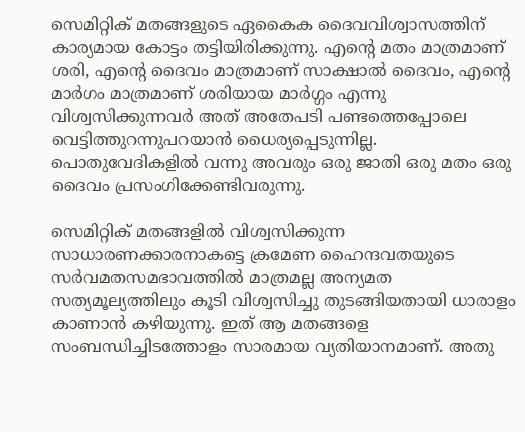സെമിറ്റിക് മതങ്ങളുടെ ഏകൈക ദൈവവിശ്വാസത്തിന് കാര്യമായ കോട്ടം തട്ടിയിരിക്കുന്നു. എന്റെ മതം മാത്രമാണ് ശരി, എന്റെ ദൈവം മാത്രമാണ് സാക്ഷാല്‍ ദൈവം, എന്റെ മാര്‍ഗം മാത്രമാണ് ശരിയായ മാര്‍ഗ്ഗം എന്നു വിശ്വസിക്കുന്നവര്‍ അത് അതേപടി പണ്ടത്തെപ്പോലെ വെട്ടിത്തുറന്നുപറയാന്‍ ധൈര്യപ്പെടുന്നില്ല. പൊതുവേദികളില്‍ വന്നു അവരും ഒരു ജാതി ഒരു മതം ഒരു ദൈവം പ്രസംഗിക്കേണ്ടിവരുന്നു.

സെമിറ്റിക് മതങ്ങളില്‍ വിശ്വസിക്കുന്ന സാധാരണക്കാരനാകട്ടെ ക്രമേണ ഹൈന്ദവതയുടെ സര്‍വമതസമഭാവത്തില്‍ മാത്രമല്ല അന്യമത സത്യമൂല്യത്തിലും കൂടി വിശ്വസിച്ചു തുടങ്ങിയതായി ധാരാളം കാണാന്‍ കഴിയുന്നു. ഇത് ആ മതങ്ങളെ സംബന്ധിച്ചിടത്തോളം സാരമായ വ്യതിയാനമാണ്. അതു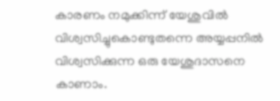കാരണം നമുക്കിന്ന് യേശുവില്‍ വിശ്വസിച്ചുകൊണ്ടുതന്നെ അയ്യപ്പനില്‍ വിശ്വസിക്കുന്ന ഒരു യേശുദാസനെ കാണാം.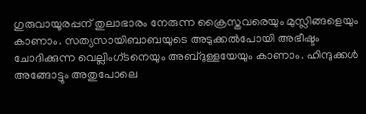ഗുരുവായൂരപ്പന് തുലാഭാരം നേരുന്ന ക്രൈസ്തവരെയും മുസ്ലിങ്ങളെയും കാണാം. സത്യസായിബാബയുടെ അടുക്കല്‍പോയി അഭീഷ്ടം ചോദിക്കുന്ന വെല്ലിംഗ്ടനെയും അബ്ദുള്ളയേയും കാണാം. ഹിന്ദുക്കള്‍ അങ്ങോട്ടും അതുപോലെ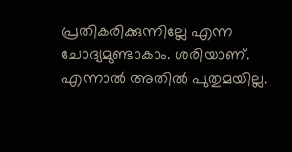പ്രതികരിക്കുന്നില്ലേ എന്ന ചോദ്യമുണ്ടാകാം. ശരിയാണ്. എന്നാല്‍ അതില്‍ പുതുമയില്ല.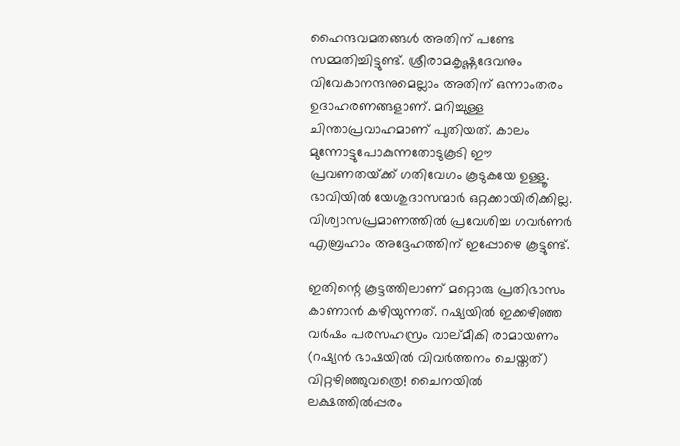ഹൈന്ദവമതങ്ങള്‍ അതിന് പണ്ടേ സമ്മതിച്ചിട്ടുണ്ട്. ശ്രീരാമകൃഷ്ണദേവനും വിവേകാനന്ദനുമെല്ലാം അതിന് ഒന്നാംതരം ഉദാഹരണങ്ങളാണ്. മറിച്ചുള്ള ചിന്താപ്രവാഹമാണ് പുതിയത്. കാലം മുന്നോട്ടുപോകുന്നതോടുകൂടി ഈ പ്രവണതയ്‌ക്ക് ഗതിവേഗം കൂടുകയേ ഉള്ളൂ. ഭാവിയില്‍ യേശുദാസന്മാര്‍ ഒറ്റക്കായിരിക്കില്ല. വിശ്വാസപ്രമാണത്തില്‍ പ്രവേശിച്ച ഗവര്‍ണര്‍ എബ്രഹാം അദ്ദേഹത്തിന് ഇപ്പോഴെ കൂട്ടുണ്ട്.

ഇതിന്റെ കൂട്ടത്തിലാണ് മറ്റൊരു പ്രതിഭാസം കാണാന്‍ കഴിയുന്നത്. റഷ്യയില്‍ ഇക്കഴിഞ്ഞ വര്‍ഷം പരസഹസ്രം വാല്മീകി രാമായണം (റഷ്യന്‍ ഭാഷയില്‍ വിവര്‍ത്തനം ചെയ്തത്) വിറ്റഴിഞ്ഞുവത്രെ! ചൈനയില്‍ ലക്ഷത്തില്‍പ്പരം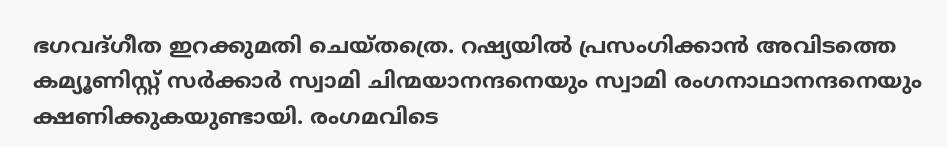ഭഗവദ്ഗീത ഇറക്കുമതി ചെയ്തത്രെ. റഷ്യയില്‍ പ്രസംഗിക്കാന്‍ അവിടത്തെ കമ്യൂണിസ്റ്റ് സര്‍ക്കാര്‍ സ്വാമി ചിന്മയാനന്ദനെയും സ്വാമി രംഗനാഥാനന്ദനെയും ക്ഷണിക്കുകയുണ്ടായി. രംഗമവിടെ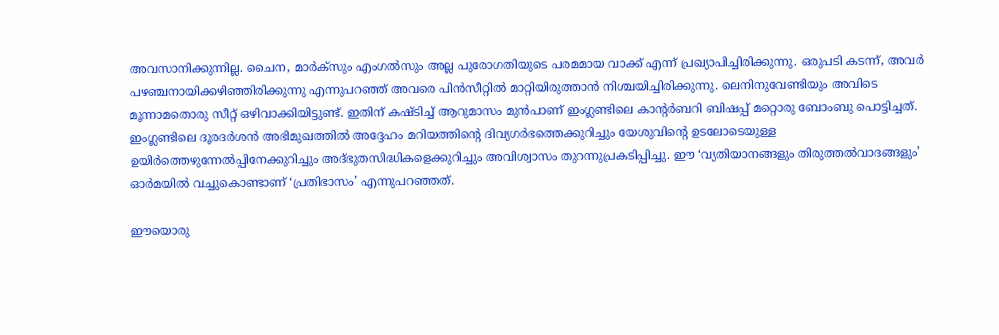അവസാനിക്കുന്നില്ല. ചൈന, മാര്‍ക്‌സും എംഗല്‍സും അല്ല പുരോഗതിയുടെ പരമമായ വാക്ക് എന്ന് പ്രഖ്യാപിച്ചിരിക്കുന്നു. ഒരുപടി കടന്ന്, അവര്‍ പഴഞ്ചനായിക്കഴിഞ്ഞിരിക്കുന്നു എന്നുപറഞ്ഞ് അവരെ പിന്‍സീറ്റില്‍ മാറ്റിയിരുത്താന്‍ നിശ്ചയിച്ചിരിക്കുന്നു. ലെനിനുവേണ്ടിയും അവിടെ മൂന്നാമതൊരു സീറ്റ് ഒഴിവാക്കിയിട്ടുണ്ട്. ഇതിന് കഷ്ടിച്ച് ആറുമാസം മുന്‍പാണ് ഇംഗ്ലണ്ടിലെ കാന്റര്‍ബറി ബിഷപ്പ് മറ്റൊരു ബോംബു പൊട്ടിച്ചത്. ഇംഗ്ലണ്ടിലെ ദൂരദര്‍ശന്‍ അഭിമുഖത്തില്‍ അദ്ദേഹം മറിയത്തിന്റെ ദിവ്യഗര്‍ഭത്തെക്കുറിച്ചും യേശുവിന്റെ ഉടലോടെയുള്ള ഉയിര്‍ത്തെഴുന്നേല്‍പ്പിനേക്കുറിച്ചും അദ്ഭുതസിദ്ധികളെക്കുറിച്ചും അവിശ്വാസം തുറന്നുപ്രകടിപ്പിച്ചു. ഈ ‘വ്യതിയാനങ്ങളും തിരുത്തല്‍വാദങ്ങളും’ ഓര്‍മയില്‍ വച്ചുകൊണ്ടാണ് ‘പ്രതിഭാസം’ എന്നുപറഞ്ഞത്.

ഈയൊരു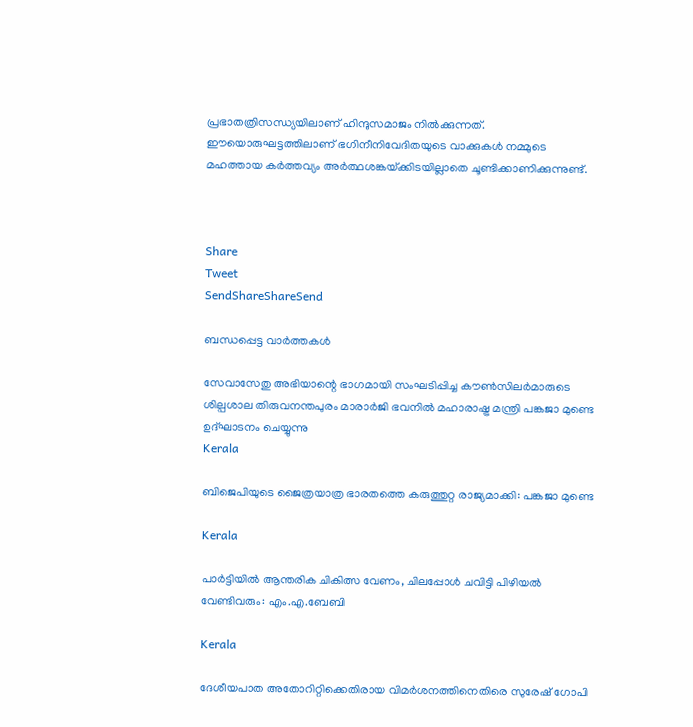പ്രഭാതത്രിസന്ധ്യയിലാണ് ഹിന്ദുസമാജം നില്‍ക്കുന്നത്. ഈയൊരുഘട്ടത്തിലാണ് ഭഗിനീനിവേദിതയുടെ വാക്കുകള്‍ നമ്മുടെ മഹത്തായ കര്‍ത്തവ്യം അര്‍ത്ഥശങ്കയ്‌ക്കിടയില്ലാതെ ചൂണ്ടിക്കാണിക്കുന്നുണ്ട്.



Share
Tweet
SendShareShareSend

ബന്ധപ്പെട്ട വാര്‍ത്തകള്‍

സേവാസേതു അഭിയാന്റെ ഭാഗമായി സംഘടിപ്പിച്ച കൗണ്‍സിലര്‍മാരുടെ ശില്പശാല തിരുവനന്തപുരം മാരാര്‍ജി ഭവനില്‍ മഹാരാഷ്ട്ര മന്ത്രി പങ്കജാ മുണ്ടെ ഉദ്ഘാടനം ചെയ്യുന്നു
Kerala

ബിജെപിയുടെ ജൈത്രയാത്ര ഭാരതത്തെ കരുത്തുറ്റ രാജ്യമാക്കി: പങ്കജാ മുണ്ടെ

Kerala

പാര്‍ട്ടിയില്‍ ആന്തരിക ചികിത്സ വേണം, ചിലപ്പോള്‍ ചവിട്ടി പിഴിയല്‍ വേണ്ടിവരും: എം.എ.ബേബി

Kerala

ദേശീയപാത അതോറിറ്റിക്കെതിരായ വിമര്‍ശനത്തിനെതിരെ സുരേഷ് ഗോപി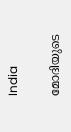India

മോദിയുടെ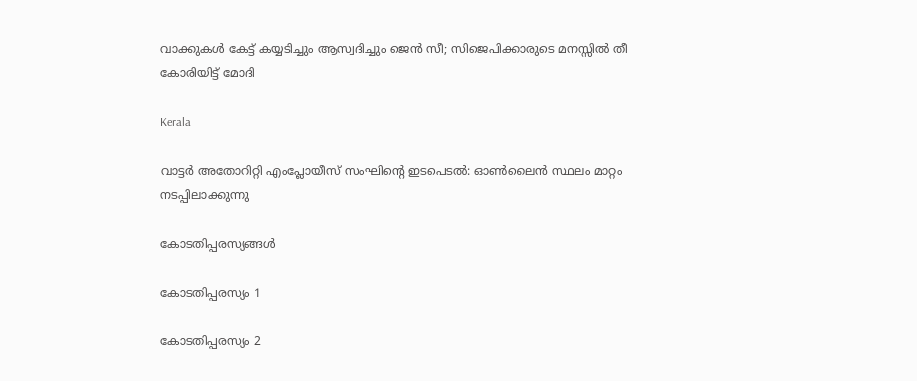വാക്കുകള്‍ കേട്ട് കയ്യടിച്ചും ആസ്വദിച്ചും ജെന്‍ സീ; സിജെപിക്കാരുടെ മനസ്സില്‍ തീ കോരിയിട്ട് മോദി

Kerala

വാട്ടര്‍ അതോറിറ്റി എംപ്ലോയീസ് സംഘിന്റെ ഇടപെടല്‍: ഓണ്‍ലൈന്‍ സ്ഥലം മാറ്റം നടപ്പിലാക്കുന്നു

കോടതിപ്പരസ്യങ്ങള്‍

കോടതിപ്പരസ്യം 1

കോടതിപ്പരസ്യം 2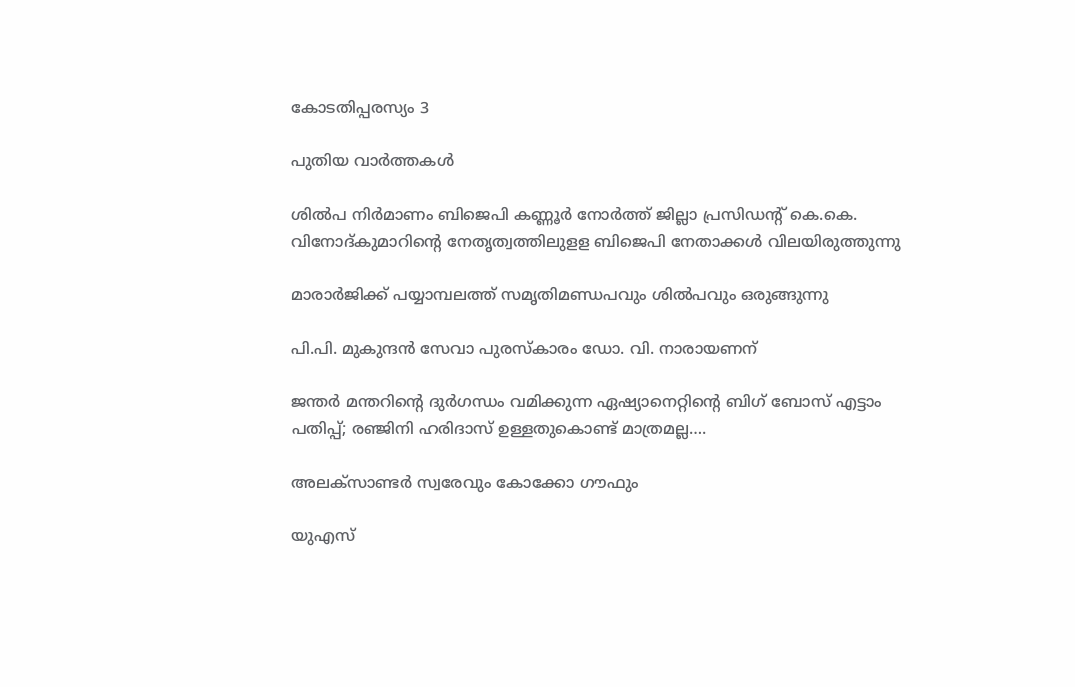കോടതിപ്പരസ്യം 3

പുതിയ വാര്‍ത്തകള്‍

ശില്‍പ നിര്‍മാണം ബിജെപി കണ്ണൂര്‍ നോര്‍ത്ത് ജില്ലാ പ്രസിഡന്റ് കെ.കെ. വിനോദ്കുമാറിന്റെ നേതൃത്വത്തിലുളള ബിജെപി നേതാക്കള്‍ വിലയിരുത്തുന്നു

മാരാര്‍ജിക്ക് പയ്യാമ്പലത്ത് സമൃതിമണ്ഡപവും ശില്‍പവും ഒരുങ്ങുന്നു

പി.പി. മുകുന്ദന്‍ സേവാ പുരസ്‌കാരം ഡോ. വി. നാരായണന്

ജന്തര്‍ മന്തറിന്റെ ദുര്‍ഗന്ധം വമിക്കുന്ന ഏഷ്യാനെറ്റിന്റെ ബിഗ് ബോസ് എട്ടാം പതിപ്പ്; രഞ്ജിനി ഹരിദാസ് ഉള്ളതുകൊണ്ട് മാത്രമല്ല….

അലക്‌സാണ്ടര്‍ സ്വരേവും കോക്കോ ഗൗഫും

യുഎസ്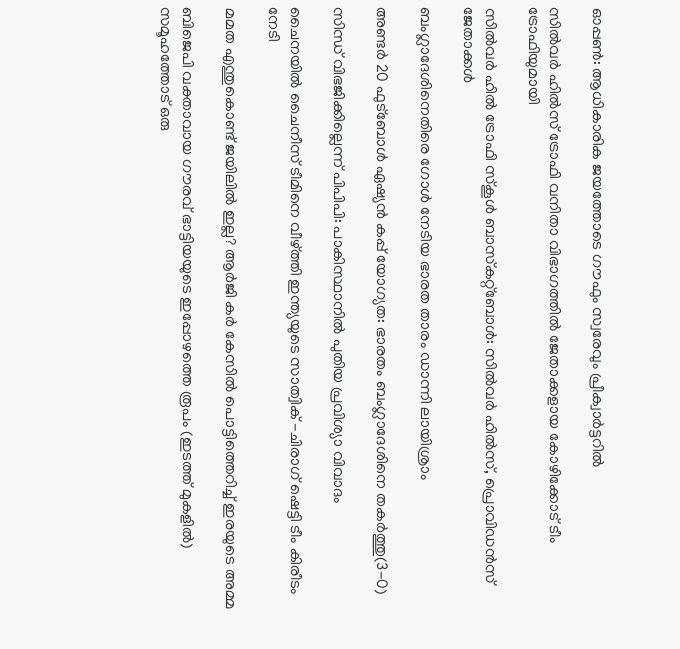ഓപ്പണ്‍: ആധികാരിക ജയത്തോടെ ഗൗഫും സ്വരേവും പ്രീക്വാര്‍ട്ടറില്‍

സില്‍വര്‍ ഹില്‍സ് ട്രോഫി വനിതാ വിഭാഗത്തില്‍ ജേതാക്കളായ കോഴിക്കോട് ടീം ട്രോഫിയുമായി

സില്‍വര്‍ ഹില്‍ ട്രോഫി സ്‌കൂള്‍ ബാസ്‌കറ്റ്‌ബോള്‍: സില്‍വര്‍ ഹില്‍സ്, പ്രൊവിഡന്‍സ് ജേതാക്കള്‍

ബംഗ്ലാദേശിനെതിരെ ഗോള്‍ നേടിയ ഭാരത താരം ഡാന്നി ലായിശ്രാം

അണ്ടര്‍ 20 ഫുട്‌ബോള്‍ ഏഷ്യന്‍ കപ്പ് യോഗ്യത: ഭാരതം ബംഗ്ലാദേശിനെ തകര്‍ത്തു(3-0)

സിന്ധ് വിഭജിക്കില്ലെന്ന് പിപിപി: പാകിസ്ഥാനില്‍ പുതിയ പ്രവിശ്യാ വിവാദം

ചൈനയില്‍ ചൈനീസ് ടീമിനെ വീഴ്‌ത്തി ഇന്ത്യയുടെ സാത്വിക് -ചിരാഗ് ഷെട്ടി ടീം കിരീടം നേടി

മമത എന്തുകൊണ്ട് ജയിലില്‍ ഇല്ല? ആര്‍ജി കര്‍ കേസില്‍ പൊട്ടിത്തെറിച്ച് ഇരയുടെ അമ്മ

ബിജെപി വക്താവായ ഗൗരവ് ഭാട്ടിയയുടെ ഇപ്പോഴത്തെ രൂപം (ഇടത്ത് മുകളില്‍) സമൂഹത്തോട് ഒരു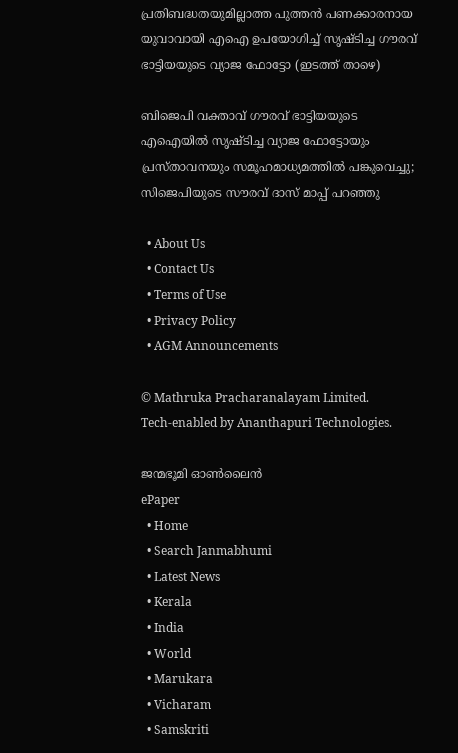പ്രതിബദ്ധതയുമില്ലാത്ത പുത്തന്‍ പണക്കാരനായ യുവാവായി എഐ ഉപയോഗിച്ച് സൃഷ്ടിച്ച ഗൗരവ് ഭാട്ടിയയുടെ വ്യാജ ഫോട്ടോ (ഇടത്ത് താഴെ)

ബിജെപി വക്താവ് ഗൗരവ് ഭാട്ടിയയുടെ എഐയില്‍ സൃഷ്ടിച്ച വ്യാജ ഫോട്ടോയും പ്രസ്താവനയും സമൂഹമാധ്യമത്തില്‍ പങ്കുവെച്ചു; സിജെപിയുടെ സൗരവ് ദാസ് മാപ്പ് പറഞ്ഞു

  • About Us
  • Contact Us
  • Terms of Use
  • Privacy Policy
  • AGM Announcements

© Mathruka Pracharanalayam Limited.
Tech-enabled by Ananthapuri Technologies.

ജന്മഭൂമി ഓണ്‍ലൈന്‍
ePaper
  • Home
  • Search Janmabhumi
  • Latest News
  • Kerala
  • India
  • World
  • Marukara
  • Vicharam
  • Samskriti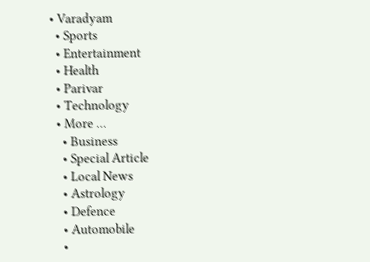• Varadyam
  • Sports
  • Entertainment
  • Health
  • Parivar
  • Technology
  • More …
    • Business
    • Special Article
    • Local News
    • Astrology
    • Defence
    • Automobile
    •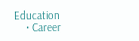Education
    • Career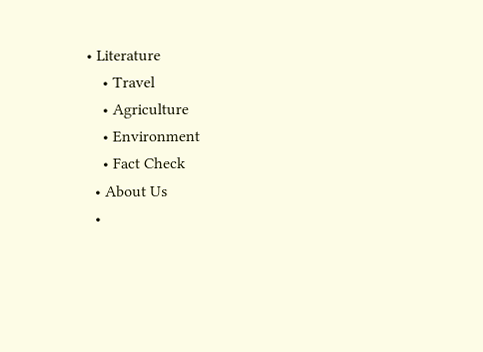• Literature
    • Travel
    • Agriculture
    • Environment
    • Fact Check
  • About Us
  •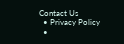Contact Us
  • Privacy Policy
  •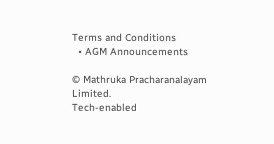Terms and Conditions
  • AGM Announcements

© Mathruka Pracharanalayam Limited.
Tech-enabled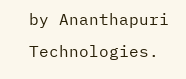by Ananthapuri Technologies.